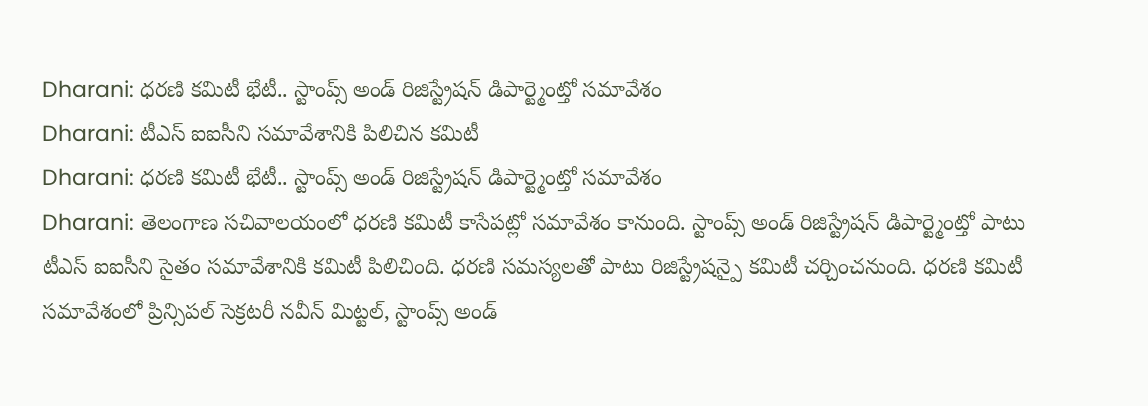Dharani: ధరణి కమిటీ భేటీ.. స్టాంప్స్ అండ్ రిజిస్ట్రేషన్ డిపార్ట్మెంట్తో సమావేశం
Dharani: టీఎస్ ఐఐసీని సమావేశానికి పిలిచిన కమిటీ
Dharani: ధరణి కమిటీ భేటీ.. స్టాంప్స్ అండ్ రిజిస్ట్రేషన్ డిపార్ట్మెంట్తో సమావేశం
Dharani: తెలంగాణ సచివాలయంలో ధరణి కమిటీ కాసేపట్లో సమావేశం కానుంది. స్టాంప్స్ అండ్ రిజిస్ట్రేషన్ డిపార్ట్మెంట్తో పాటు టీఎస్ ఐఐసీని సైతం సమావేశానికి కమిటీ పిలిచింది. ధరణి సమస్యలతో పాటు రిజిస్ట్రేషన్పై కమిటీ చర్చించనుంది. ధరణి కమిటీ సమావేశంలో ప్రిన్సిపల్ సెక్రటరీ నవీన్ మిట్టల్, స్టాంప్స్ అండ్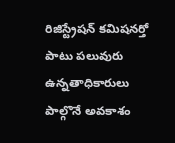రిజిస్ట్రేషన్ కమిషనర్తో పాటు పలువురు ఉన్నతాధికారులు పాల్గొనే అవకాశం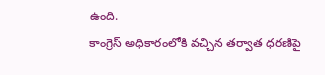ఉంది.
కాంగ్రెస్ అధికారంలోకి వచ్చిన తర్వాత ధరణిపై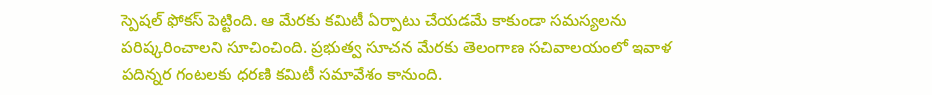స్పెషల్ ఫోకస్ పెట్టింది. ఆ మేరకు కమిటీ ఏర్పాటు చేయడమే కాకుండా సమస్యలను పరిష్కరించాలని సూచించింది. ప్రభుత్వ సూచన మేరకు తెలంగాణ సచివాలయంలో ఇవాళ పదిన్నర గంటలకు ధరణి కమిటీ సమావేశం కానుంది.